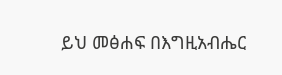ይህ መፅሐፍ በእግዚአብሔር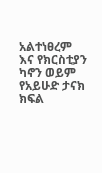አልተነፀረም እና የክርስቲያን ካኖን ወይም የአይሁድ ታናክ ክፍል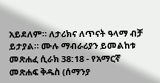አይደለም። ለታሪክና ለጥናት ዓላማ ብቻ ይታያል። ሙሉ ማብራሪያን ይመልከቱ መጽሐፈ ሲራክ 38:18 - የአማርኛ መጽሐፍ ቅዱስ (ሰማንያ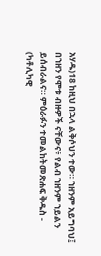አሃዱ)18 ከዚህ በኋላ ልቅሶህን ተው። ኀዘንም አይግባህ፤ በኀዘን የሞቱ ብዙዎች ናቸውና፥ የልብ ኀዘንም ኀይልን ይሰብራልና። ምዕራፉን ተመልከትመጽሐፍ ቅዱስ - (ካቶሊካዊ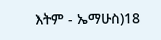እትም - ኤማሁስ)18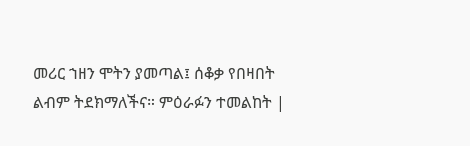መሪር ኀዘን ሞትን ያመጣል፤ ሰቆቃ የበዛበት ልብም ትደክማለችና። ምዕራፉን ተመልከት |